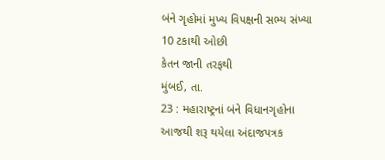બંને ગૃહોમાં મુખ્ય વિપક્ષની સભ્ય સંખ્યા 10 ટકાથી ઓછી
કેતન જાની તરફથી
મુંબઈ, તા.
23 : મહારાષ્ટ્રનાં બંને વિધાનગૃહોના આજથી શરૂ થયેલા અંદાજપત્રક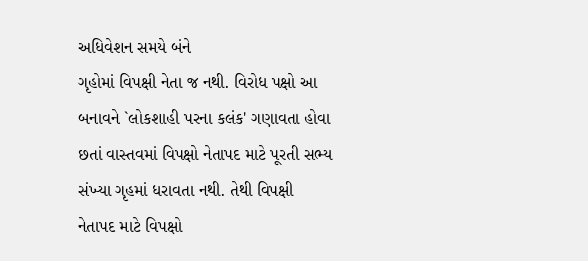અધિવેશન સમયે બંને
ગૃહોમાં વિપક્ષી નેતા જ નથી. વિરોધ પક્ષો આ બનાવને `લોકશાહી પરના કલંક' ગણાવતા હોવા
છતાં વાસ્તવમાં વિપક્ષો નેતાપદ માટે પૂરતી સભ્ય સંખ્યા ગૃહમાં ધરાવતા નથી. તેથી વિપક્ષી
નેતાપદ માટે વિપક્ષો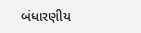બંધારણીય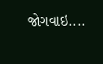જોગવાઇ....